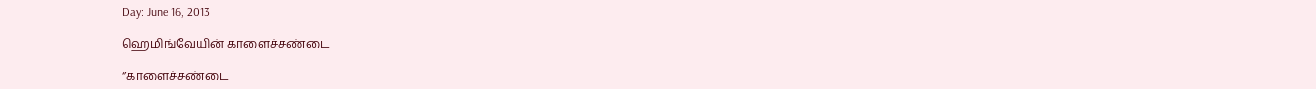Day: June 16, 2013

ஹெமிங்வேயின் காளைச்சண்டை

‘’காளைச்சண்டை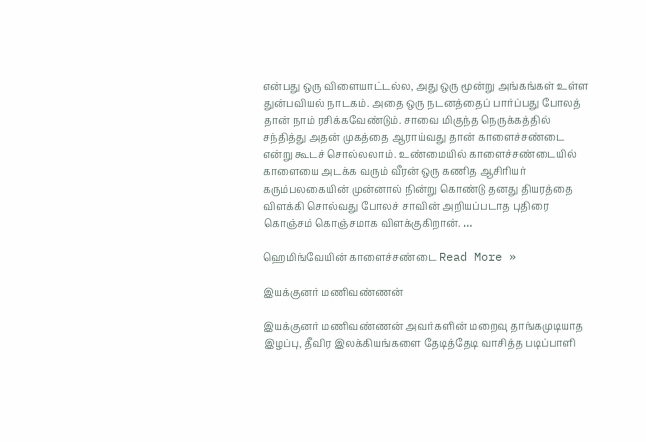என்பது ஒரு விளையாட்டல்ல, அது ஒரு மூன்று அங்கங்கள் உள்ள துன்பவியல் நாடகம். அதை ஒரு நடனத்தைப் பார்ப்பது போலத் தான் நாம் ரசிக்கவேண்டும். சாவை மிகுந்த நெருக்கத்தில் சந்தித்து அதன் முகத்தை ஆராய்வது தான் காளைச்சண்டை என்று கூடச் சொல்லலாம். உண்மையில் காளைச்சண்டையில் காளையை அடக்க வரும் வீரன் ஒரு கணித ஆசிரியர் கரும்பலகையின் முன்னால் நின்று கொண்டு தனது தியரத்தை விளக்கி சொல்வது போலச் சாவின் அறியப்படாத புதிரை கொஞ்சம் கொஞ்சமாக விளக்குகிறான். …

ஹெமிங்வேயின் காளைச்சண்டை Read More »

இயக்குனர் மணிவண்ணன்

இயக்குனர் மணிவண்ணன் அவர்களின் மறைவு தாங்கமுடியாத இழப்பு, தீவிர இலக்கியங்களை தேடித்தேடி வாசித்த படிப்பாளி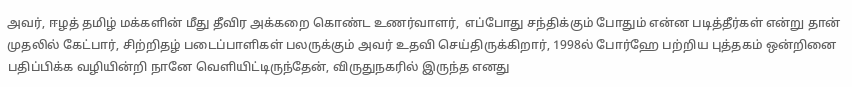அவர், ஈழத் தமிழ் மக்களின் மீது தீவிர அக்கறை கொண்ட உணர்வாளர்,  எப்போது சந்திக்கும் போதும் என்ன படித்தீர்கள் என்று தான் முதலில் கேட்பார், சிற்றிதழ் படைப்பாளிகள் பலருக்கும் அவர் உதவி செய்திருக்கிறார், 1998ல் போர்ஹே பற்றிய புத்தகம் ஒன்றினை பதிப்பிக்க வழியின்றி நானே வெளியிட்டிருந்தேன், விருதுநகரில் இருந்த எனது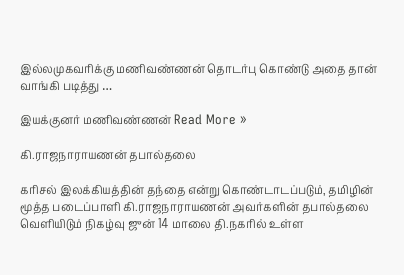இல்லமுகவரிக்கு மணிவண்ணன் தொடர்பு கொண்டு அதை தான் வாங்கி படித்து …

இயக்குனர் மணிவண்ணன் Read More »

கி.ராஜநாராயணன் தபால்தலை

கரிசல் இலக்கியத்தின் தந்தை என்று கொண்டாடப்படும், தமிழின் மூத்த படைப்பாளி கி.ராஜநாராயணன் அவர்களின் தபால்தலை வெளியிடும் நிகழ்வு ஜுன் 14 மாலை தி.நகரில் உள்ள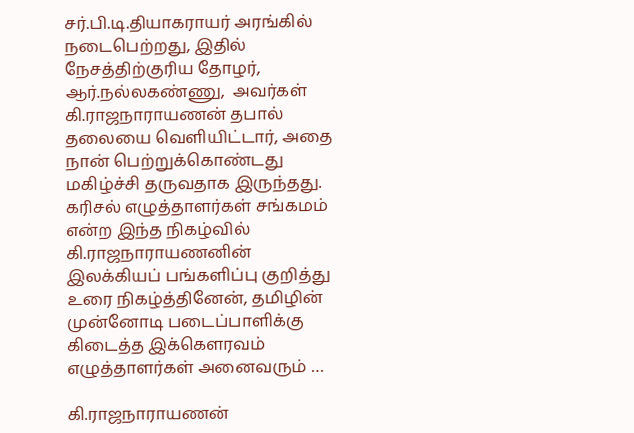சர்.பி.டி.தியாகராயர் அரங்கில் நடைபெற்றது, இதில் நேசத்திற்குரிய தோழர், ஆர்.நல்லகண்ணு,  அவர்கள் கி.ராஜநாராயணன் தபால் தலையை வெளியிட்டார், அதை நான் பெற்றுக்கொண்டது மகிழ்ச்சி தருவதாக இருந்தது. கரிசல் எழுத்தாளர்கள் சங்கமம் என்ற இந்த நிகழ்வில் கி.ராஜநாராயணனின் இலக்கியப் பங்களிப்பு குறித்து உரை நிகழ்த்தினேன், தமிழின் முன்னோடி படைப்பாளிக்கு கிடைத்த இக்கௌரவம் எழுத்தாளர்கள் அனைவரும் …

கி.ராஜநாராயணன்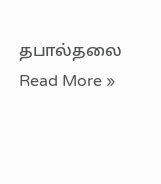தபால்தலை Read More »